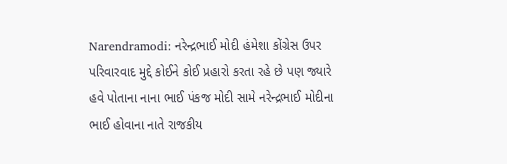Narendramodi: નરેન્દ્રભાઈ મોદી હંમેશા કોંગ્રેસ ઉપર પરિવારવાદ મુદ્દે કોઈને કોઈ પ્રહારો કરતા રહે છે પણ જ્યારે હવે પોતાના નાના ભાઈ પંકજ મોદી સામે નરેન્દ્રભાઈ મોદીના ભાઈ હોવાના નાતે રાજકીય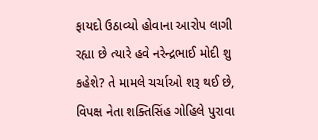ફાયદો ઉઠાવ્યો હોવાના આરોપ લાગી રહ્યા છે ત્યારે હવે નરેન્દ્રભાઈ મોદી શુ કહેશે? તે મામલે ચર્ચાઓ શરૂ થઈ છે, વિપક્ષ નેતા શક્તિસિંહ ગોહિલે પુરાવા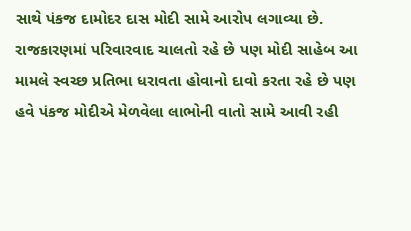સાથે પંકજ દામોદર દાસ મોદી સામે આરોપ લગાવ્યા છે.
રાજકારણમાં પરિવારવાદ ચાલતો રહે છે પણ મોદી સાહેબ આ મામલે સ્વચ્છ પ્રતિભા ધરાવતા હોવાનો દાવો કરતા રહે છે પણ હવે પંકજ મોદીએ મેળવેલા લાભોની વાતો સામે આવી રહી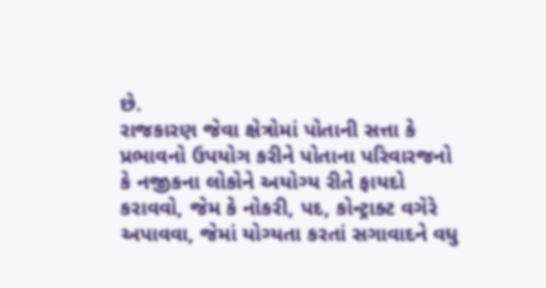છે.
રાજકારણ જેવા ક્ષેત્રોમાં પોતાની સત્તા કે પ્રભાવનો ઉપયોગ કરીને પોતાના પરિવારજનો કે નજીકના લોકોને અયોગ્ય રીતે ફાયદો કરાવવો, જેમ કે નોકરી, પદ, કોન્ટ્રાક્ટ વગેરે અપાવવા, જેમાં યોગ્યતા કરતાં સગાવાદને વધુ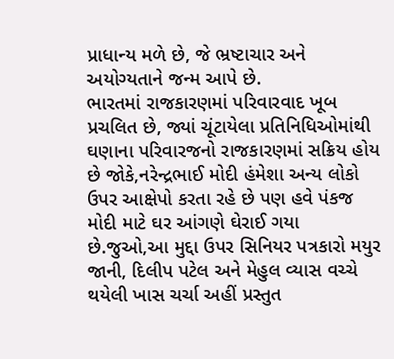પ્રાધાન્ય મળે છે, જે ભ્રષ્ટાચાર અને અયોગ્યતાને જન્મ આપે છે.
ભારતમાં રાજકારણમાં પરિવારવાદ ખૂબ પ્રચલિત છે, જ્યાં ચૂંટાયેલા પ્રતિનિધિઓમાંથી ઘણાના પરિવારજનો રાજકારણમાં સક્રિય હોય છે જોકે,નરેન્દ્રભાઈ મોદી હંમેશા અન્ય લોકો ઉપર આક્ષેપો કરતા રહે છે પણ હવે પંકજ મોદી માટે ઘર આંગણે ઘેરાઈ ગયા છે.જુઓ,આ મુદ્દા ઉપર સિનિયર પત્રકારો મયુર જાની, દિલીપ પટેલ અને મેહુલ વ્યાસ વચ્ચે થયેલી ખાસ ચર્ચા અહીં પ્રસ્તુત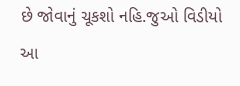છે જોવાનું ચૂકશો નહિ.જુઓ વિડીયો
આ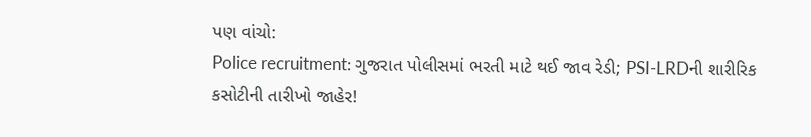પણ વાંચો:
Police recruitment: ગુજરાત પોલીસમાં ભરતી માટે થઈ જાવ રેડી; PSI-LRDની શારીરિક કસોટીની તારીખો જાહેર!